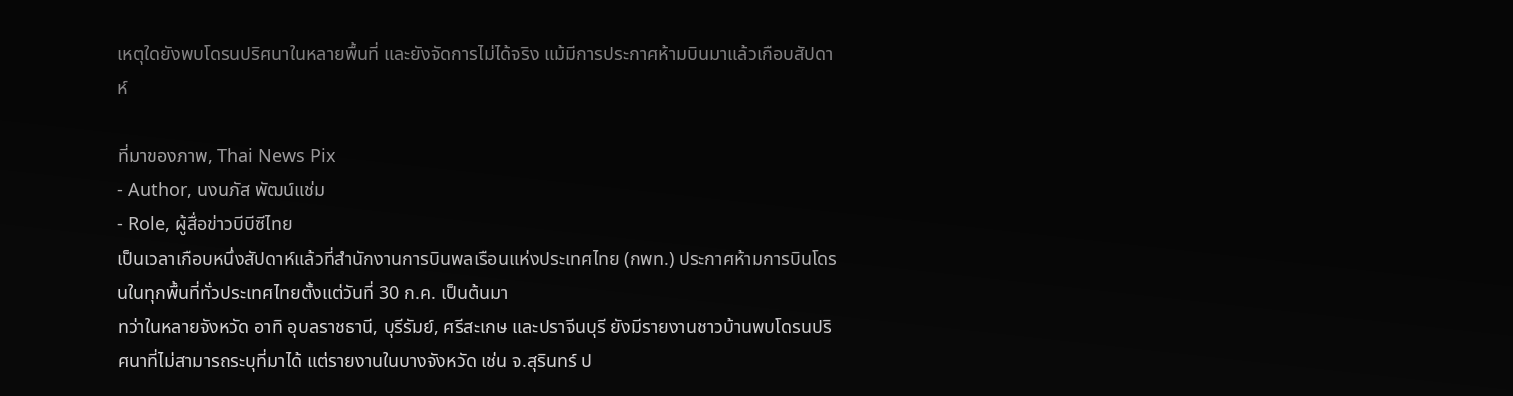เหตุใดยังพบโดรนปริศนาในหลายพื้นที่ และยังจัดการไม่ได้จริง แม้มีการประกาศห้ามบินมาแล้วเกือบสัปดาห์

ที่มาของภาพ, Thai News Pix
- Author, นงนภัส พัฒน์แช่ม
- Role, ผู้สื่อข่าวบีบีซีไทย
เป็นเวลาเกือบหนึ่งสัปดาห์แล้วที่สำนักงานการบินพลเรือนแห่งประเทศไทย (กพท.) ประกาศห้ามการบินโดรนในทุกพื้นที่ทั่วประเทศไทยตั้งแต่วันที่ 30 ก.ค. เป็นต้นมา
ทว่าในหลายจังหวัด อาทิ อุบลราชธานี, บุรีรัมย์, ศรีสะเกษ และปราจีนบุรี ยังมีรายงานชาวบ้านพบโดรนปริศนาที่ไม่สามารถระบุที่มาได้ แต่รายงานในบางจังหวัด เช่น จ.สุรินทร์ ป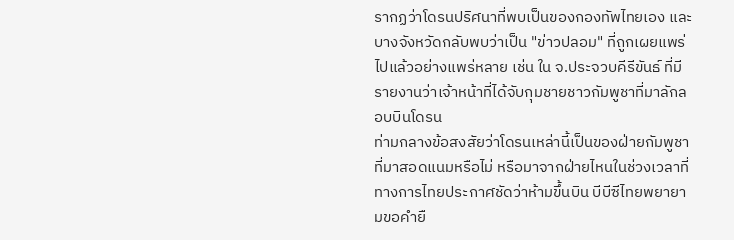รากฏว่าโดรนปริศนาที่พบเป็นของกองทัพไทยเอง และบางจังหวัดกลับพบว่าเป็น "ข่าวปลอม" ที่ถูกเผยแพร่ไปแล้วอย่างแพร่หลาย เช่น ใน จ.ประจวบคีรีขันธ์ ที่มีรายงานว่าเจ้าหน้าที่ได้จับกุมชายชาวกัมพูชาที่มาลักลอบบินโดรน
ท่ามกลางข้อสงสัยว่าโดรนเหล่านี้เป็นของฝ่ายกัมพูชาที่มาสอดแนมหรือไม่ หรือมาจากฝ่ายไหนในช่วงเวลาที่ทางการไทยประกาศชัดว่าห้ามขึ้นบิน บีบีซีไทยพยายามขอคำยื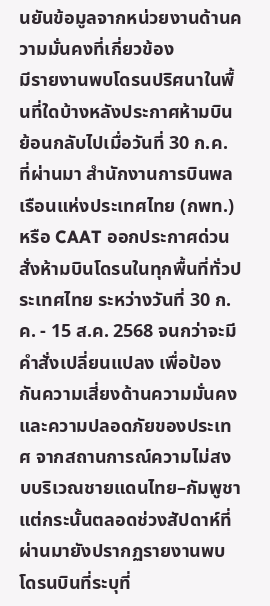นยันข้อมูลจากหน่วยงานด้านความมั่นคงที่เกี่ยวข้อง
มีรายงานพบโดรนปริศนาในพื้นที่ใดบ้างหลังประกาศห้ามบิน
ย้อนกลับไปเมื่อวันที่ 30 ก.ค. ที่ผ่านมา สำนักงานการบินพลเรือนแห่งประเทศไทย (กพท.) หรือ CAAT ออกประกาศด่วน สั่งห้ามบินโดรนในทุกพื้นที่ทั่วประเทศไทย ระหว่างวันที่ 30 ก.ค. - 15 ส.ค. 2568 จนกว่าจะมีคำสั่งเปลี่ยนแปลง เพื่อป้องกันความเสี่ยงด้านความมั่นคงและความปลอดภัยของประเทศ จากสถานการณ์ความไม่สงบบริเวณชายแดนไทย–กัมพูชา
แต่กระนั้นตลอดช่วงสัปดาห์ที่ผ่านมายังปรากฏรายงานพบโดรนบินที่ระบุที่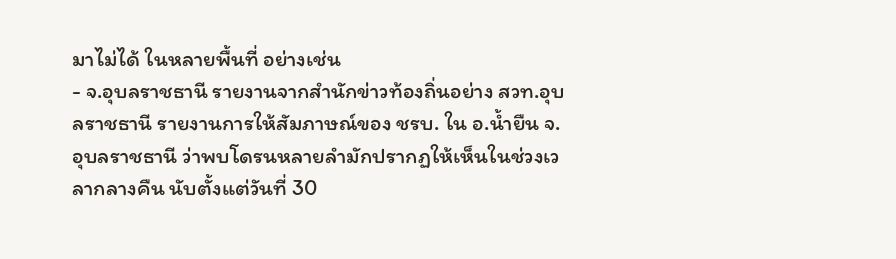มาไม่ได้ ในหลายพื้นที่ อย่างเช่น
- จ.อุบลราชธานี รายงานจากสำนักข่าวท้องถิ่นอย่าง สวท.อุบลราชธานี รายงานการให้สัมภาษณ์ของ ชรบ. ใน อ.น้ำยืน จ.อุบลราชธานี ว่าพบโดรนหลายลำมักปรากฏให้เห็นในช่วงเวลากลางคืน นับตั้งแต่วันที่ 30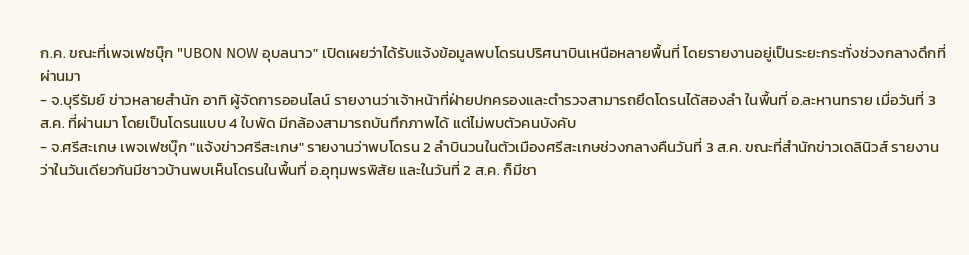ก.ค. ขณะที่เพจเฟซบุ๊ก "UBON NOW อุบลนาว" เปิดเผยว่าได้รับแจ้งข้อมูลพบโดรนปริศนาบินเหนือหลายพื้นที่ โดยรายงานอยู่เป็นระยะกระทั่งช่วงกลางดึกที่ผ่านมา
- จ.บุรีรัมย์ ข่าวหลายสำนัก อาทิ ผู้จัดการออนไลน์ รายงานว่าเจ้าหน้าที่ฝ่ายปกครองและตำรวจสามารถยึดโดรนได้สองลำ ในพื้นที่ อ.ละหานทราย เมื่อวันที่ 3 ส.ค. ที่ผ่านมา โดยเป็นโดรนแบบ 4 ใบพัด มีกล้องสามารถบันทึกภาพได้ แต่ไม่พบตัวคนบังคับ
- จ.ศรีสะเกษ เพจเฟซบุ๊ก "แจ้งข่าวศรีสะเกษ" รายงานว่าพบโดรน 2 ลำบินวนในตัวเมืองศรีสะเกษช่วงกลางคืนวันที่ 3 ส.ค. ขณะที่สำนักข่าวเดลินิวส์ รายงานว่าในวันเดียวกันมีชาวบ้านพบเห็นโดรนในพื้นที่ อ.อุทุมพรพิสัย และในวันที่ 2 ส.ค. ก็มีชา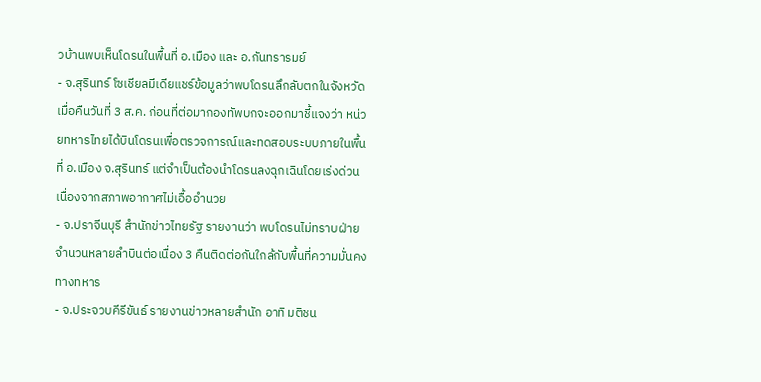วบ้านพบเห็นโดรนในพื้นที่ อ.เมือง และ อ.กันทรารมย์
- จ.สุรินทร์ โซเชียลมีเดียแชร์ข้อมูลว่าพบโดรนลึกลับตกในจังหวัด เมื่อคืนวันที่ 3 ส.ค. ก่อนที่ต่อมากองทัพบกจะออกมาชี้แจงว่า หน่วยทหารไทยได้บินโดรนเพื่อตรวจการณ์และทดสอบระบบภายในพื้นที่ อ.เมือง จ.สุรินทร์ แต่จำเป็นต้องนำโดรนลงฉุกเฉินโดยเร่งด่วน เนื่องจากสภาพอากาศไม่เอื้ออำนวย
- จ.ปราจีนบุรี สำนักข่าวไทยรัฐ รายงานว่า พบโดรนไม่ทราบฝ่ายจำนวนหลายลำบินต่อเนื่อง 3 คืนติดต่อกันใกล้กับพื้นที่ความมั่นคงทางทหาร
- จ.ประจวบคีรีขันธ์ รายงานข่าวหลายสำนัก อาทิ มติชน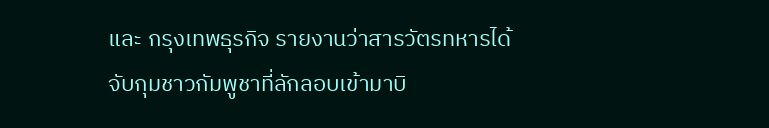และ กรุงเทพธุรกิจ รายงานว่าสารวัตรทหารได้จับกุมชาวกัมพูชาที่ลักลอบเข้ามาบิ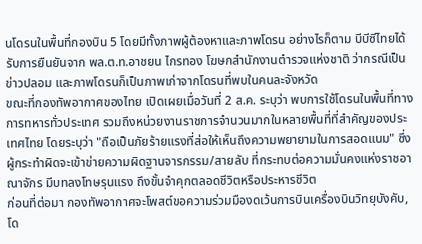นโดรนในพื้นที่กองบิน 5 โดยมีทั้งภาพผู้ต้องหาและภาพโดรน อย่างไรก็ตาม บีบีซีไทยได้รับการยืนยันจาก พล.ต.ท.อาชยน ไกรทอง โฆษกสำนักงานตำรวจแห่งชาติ ว่ากรณีเป็นข่าวปลอม และภาพโดรนก็เป็นภาพเก่าจากโดรนที่พบในคนละจังหวัด
ขณะที่กองทัพอากาศของไทย เปิดเผยเมื่อวันที่ 2 ส.ค. ระบุว่า พบการใช้โดรนในพื้นที่ทางการทหารทั่วประเทศ รวมถึงหน่วยงานราชการจำนวนมากในหลายพื้นที่ที่สำคัญของประเทศไทย โดยระบุว่า "ถือเป็นภัยร้ายแรงที่ส่อให้เห็นถึงความพยายามในการสอดแนม" ซึ่งผู้กระทำผิดจะเข้าข่ายความผิดฐานจารกรรม/สายลับ ที่กระทบต่อความมั่นคงแห่งราชอาณาจักร มีบทลงโทษรุนแรง ถึงขั้นจำคุกตลอดชีวิตหรือประหารชีวิต
ก่อนที่ต่อมา กองทัพอากาศจะโพสต์ขอความร่วมมืองดเว้นการบินเครื่องบินวิทยุบังคับ, โด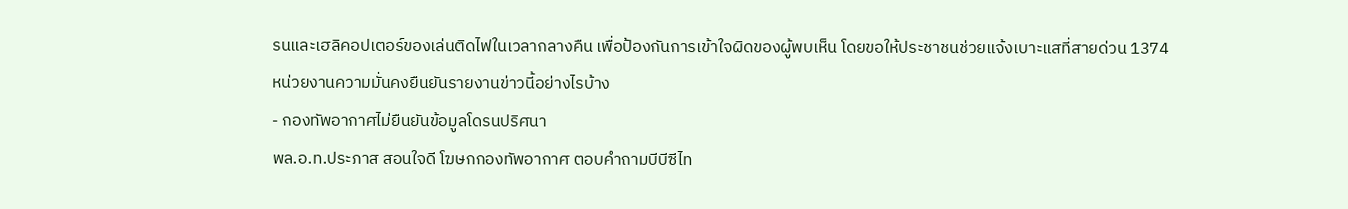รนและเฮลิคอปเตอร์ของเล่นติดไฟในเวลากลางคืน เพื่อป้องกันการเข้าใจผิดของผู้พบเห็น โดยขอให้ประชาชนช่วยแจ้งเบาะแสที่สายด่วน 1374
หน่วยงานความมั่นคงยืนยันรายงานข่าวนี้อย่างไรบ้าง
- กองทัพอากาศไม่ยืนยันข้อมูลโดรนปริศนา
พล.อ.ท.ประภาส สอนใจดี โฆษกกองทัพอากาศ ตอบคำถามบีบีซีไท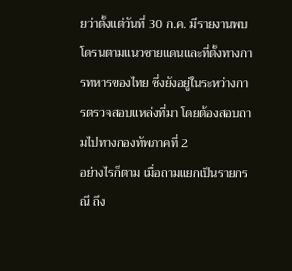ยว่าตั้งแต่วันที่ 30 ก.ค. มีรายงานพบโดรนตามแนวชายแดนและที่ตั้งทางการทหารของไทย ซึ่งยังอยู่ในระหว่างการตรวจสอบแหล่งที่มา โดยต้องสอบถามไปทางกองทัพภาคที่ 2
อย่างไรก็ตาม เมื่อถามแยกเป็นรายกรณี ถึง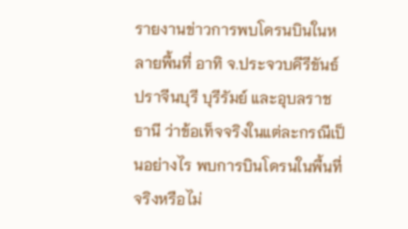รายงานข่าวการพบโดรนบินในหลายพื้นที่ อาทิ จ.ประจวบคีรีขันธ์ ปราจีนบุรี บุรีรัมย์ และอุบลราชธานี ว่าข้อเท็จจริงในแต่ละกรณีเป็นอย่างไร พบการบินโดรนในพื้นที่จริงหรือไม่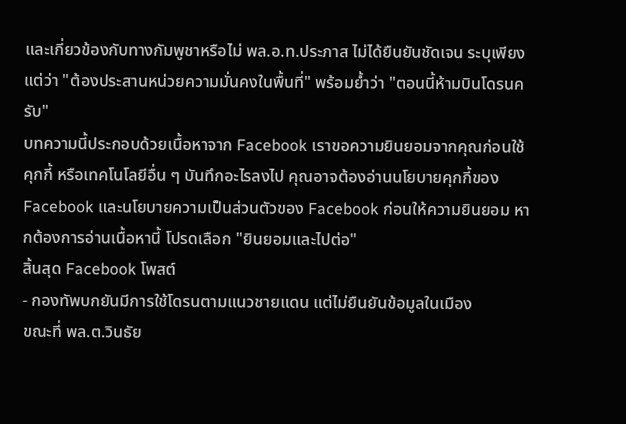และเกี่ยวข้องกับทางกัมพูชาหรือไม่ พล.อ.ท.ประภาส ไม่ได้ยืนยันชัดเจน ระบุเพียงแต่ว่า "ต้องประสานหน่วยความมั่นคงในพื้นที่" พร้อมย้ำว่า "ตอนนี้ห้ามบินโดรนครับ"
บทความนี้ประกอบด้วยเนื้อหาจาก Facebook เราขอความยินยอมจากคุณก่อนใช้คุกกี้ หรือเทคโนโลยีอื่น ๆ บันทึกอะไรลงไป คุณอาจต้องอ่านนโยบายคุกกี้ของ Facebook และนโยบายความเป็นส่วนตัวของ Facebook ก่อนให้ความยินยอม หากต้องการอ่านเนื้อหานี้ โปรดเลือก "ยินยอมและไปต่อ"
สิ้นสุด Facebook โพสต์
- กองทัพบกยันมีการใช้โดรนตามแนวชายแดน แต่ไม่ยืนยันข้อมูลในเมือง
ขณะที่ พล.ต.วินธัย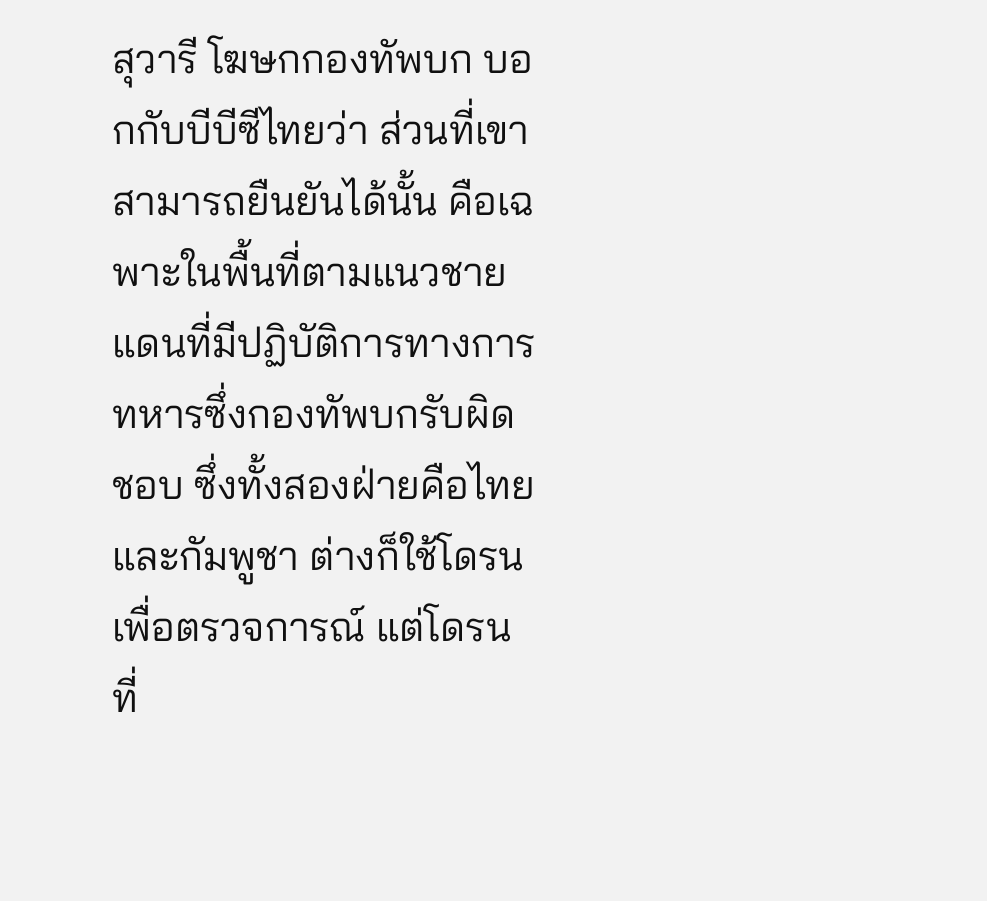สุวารี โฆษกกองทัพบก บอกกับบีบีซีไทยว่า ส่วนที่เขาสามารถยืนยันได้นั้น คือเฉพาะในพื้นที่ตามแนวชายแดนที่มีปฏิบัติการทางการทหารซึ่งกองทัพบกรับผิดชอบ ซึ่งทั้งสองฝ่ายคือไทยและกัมพูชา ต่างก็ใช้โดรนเพื่อตรวจการณ์ แต่โดรนที่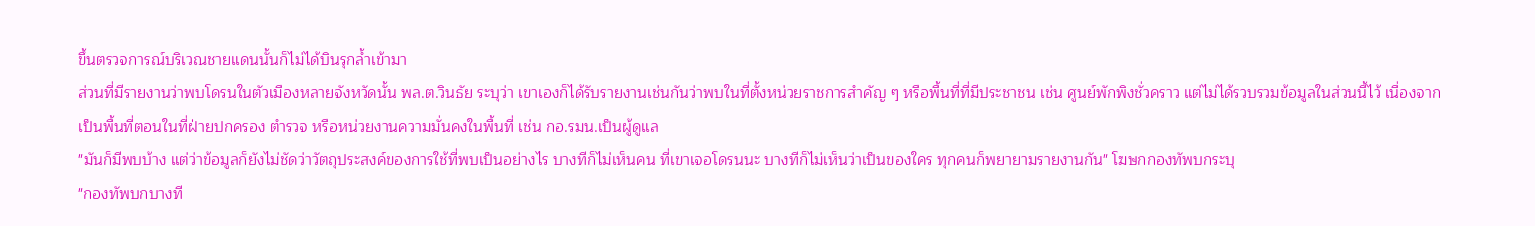ขึ้นตรวจการณ์บริเวณชายแดนนั้นก็ไม่ได้บินรุกล้ำเข้ามา
ส่วนที่มีรายงานว่าพบโดรนในตัวเมืองหลายจังหวัดนั้น พล.ต.วินธัย ระบุว่า เขาเองก็ได้รับรายงานเช่นกันว่าพบในที่ตั้งหน่วยราชการสำคัญ ๆ หรือพื้นที่ที่มีประชาชน เช่น ศูนย์พักพิงชั่วคราว แต่ไม่ได้รวบรวมข้อมูลในส่วนนี้ไว้ เนื่องจากเป็นพื้นที่ตอนในที่ฝ่ายปกครอง ตำรวจ หรือหน่วยงานความมั่นคงในพื้นที่ เช่น กอ.รมน.เป็นผู้ดูแล
"มันก็มีพบบ้าง แต่ว่าข้อมูลก็ยังไม่ชัดว่าวัตถุประสงค์ของการใช้ที่พบเป็นอย่างไร บางทีก็ไม่เห็นคน ที่เขาเจอโดรนนะ บางทีก็ไม่เห็นว่าเป็นของใคร ทุกคนก็พยายามรายงานกัน" โฆษกกองทัพบกระบุ
"กองทัพบกบางที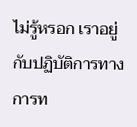ไม่รู้หรอก เราอยู่กับปฏิบัติการทางการท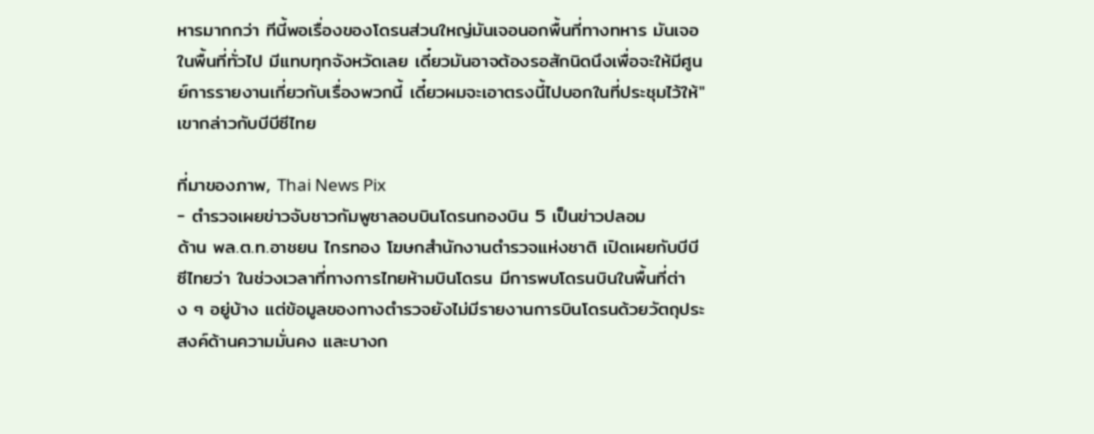หารมากกว่า ทีนี้พอเรื่องของโดรนส่วนใหญ่มันเจอนอกพื้นที่ทางทหาร มันเจอในพื้นที่ทั่วไป มีแทบทุกจังหวัดเลย เดี๋ยวมันอาจต้องรอสักนิดนึงเพื่อจะให้มีศูนย์การรายงานเกี่ยวกับเรื่องพวกนี้ เดี๋ยวผมจะเอาตรงนี้ไปบอกในที่ประชุมไว้ให้" เขากล่าวกับบีบีซีไทย

ที่มาของภาพ, Thai News Pix
- ตำรวจเผยข่าวจับชาวกัมพูชาลอบบินโดรนกองบิน 5 เป็นข่าวปลอม
ด้าน พล.ต.ท.อาชยน ไกรทอง โฆษกสำนักงานตำรวจแห่งชาติ เปิดเผยกับบีบีซีไทยว่า ในช่วงเวลาที่ทางการไทยห้ามบินโดรน มีการพบโดรนบินในพื้นที่ต่าง ๆ อยู่บ้าง แต่ข้อมูลของทางตำรวจยังไม่มีรายงานการบินโดรนด้วยวัตถุประสงค์ด้านความมั่นคง และบางก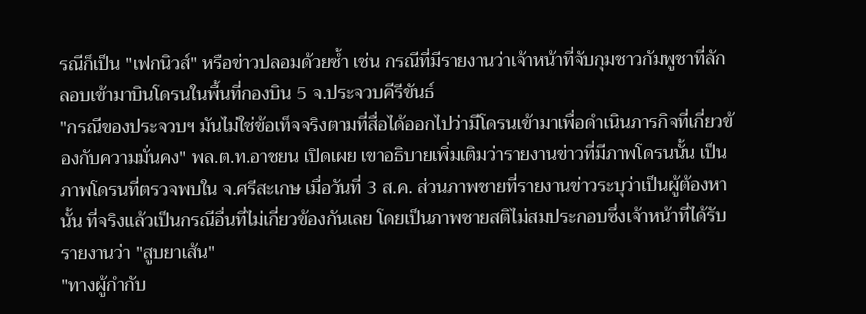รณีก็เป็น "เฟกนิวส์" หรือข่าวปลอมด้วยซ้ำ เช่น กรณีที่มีรายงานว่าเจ้าหน้าที่จับกุมชาวกัมพูชาที่ลักลอบเข้ามาบินโดรนในพื้นที่กองบิน 5 จ.ประจวบคีรีขันธ์
"กรณีของประจวบฯ มันไม่ใช่ข้อเท็จจริงตามที่สื่อได้ออกไปว่ามีโดรนเข้ามาเพื่อดำเนินภารกิจที่เกี่ยวข้องกับความมั่นคง" พล.ต.ท.อาชยน เปิดเผย เขาอธิบายเพิ่มเติมว่ารายงานข่าวที่มีภาพโดรนนั้น เป็นภาพโดรนที่ตรวจพบใน จ.ศรีสะเกษ เมื่อวันที่ 3 ส.ค. ส่วนภาพชายที่รายงานข่าวระบุว่าเป็นผู้ต้องหานั้น ที่จริงแล้วเป็นกรณีอื่นที่ไม่เกี่ยวข้องกันเลย โดยเป็นภาพชายสติไม่สมประกอบซึ่งเจ้าหน้าที่ได้รับรายงานว่า "สูบยาเส้น"
"ทางผู้กำกับ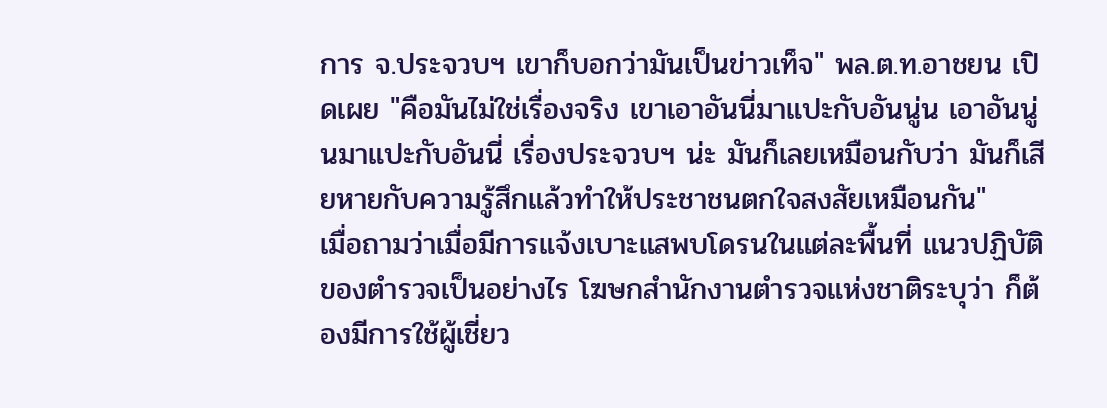การ จ.ประจวบฯ เขาก็บอกว่ามันเป็นข่าวเท็จ" พล.ต.ท.อาชยน เปิดเผย "คือมันไม่ใช่เรื่องจริง เขาเอาอันนี่มาแปะกับอันนู่น เอาอันนู่นมาแปะกับอันนี่ เรื่องประจวบฯ น่ะ มันก็เลยเหมือนกับว่า มันก็เสียหายกับความรู้สึกแล้วทำให้ประชาชนตกใจสงสัยเหมือนกัน"
เมื่อถามว่าเมื่อมีการแจ้งเบาะแสพบโดรนในแต่ละพื้นที่ แนวปฏิบัติของตำรวจเป็นอย่างไร โฆษกสำนักงานตำรวจแห่งชาติระบุว่า ก็ต้องมีการใช้ผู้เชี่ยว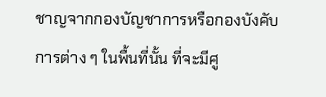ชาญจากกองบัญชาการหรือกองบังคับการต่าง ๆ ในพื้นที่นั้น ที่จะมีศู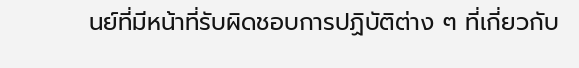นย์ที่มีหน้าที่รับผิดชอบการปฏิบัติต่าง ๆ ที่เกี่ยวกับ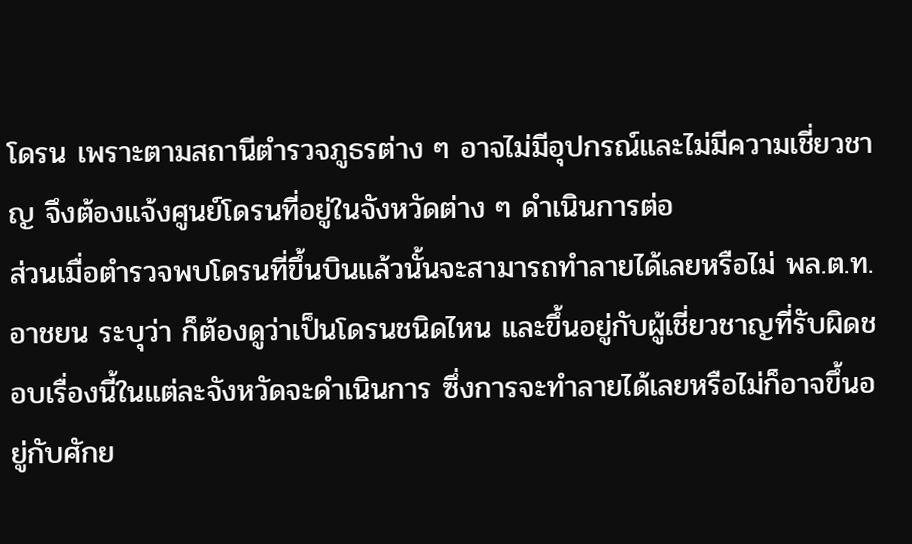โดรน เพราะตามสถานีตำรวจภูธรต่าง ๆ อาจไม่มีอุปกรณ์และไม่มีความเชี่ยวชาญ จึงต้องแจ้งศูนย์โดรนที่อยู่ในจังหวัดต่าง ๆ ดำเนินการต่อ
ส่วนเมื่อตำรวจพบโดรนที่ขึ้นบินแล้วนั้นจะสามารถทำลายได้เลยหรือไม่ พล.ต.ท.อาชยน ระบุว่า ก็ต้องดูว่าเป็นโดรนชนิดไหน และขึ้นอยู่กับผู้เชี่ยวชาญที่รับผิดชอบเรื่องนี้ในแต่ละจังหวัดจะดำเนินการ ซึ่งการจะทำลายได้เลยหรือไม่ก็อาจขึ้นอยู่กับศักย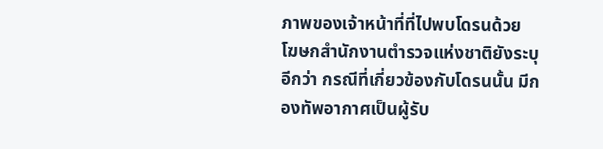ภาพของเจ้าหน้าที่ที่ไปพบโดรนด้วย
โฆษกสำนักงานตำรวจแห่งชาติยังระบุอีกว่า กรณีที่เกี่ยวข้องกับโดรนนั้น มีกองทัพอากาศเป็นผู้รับ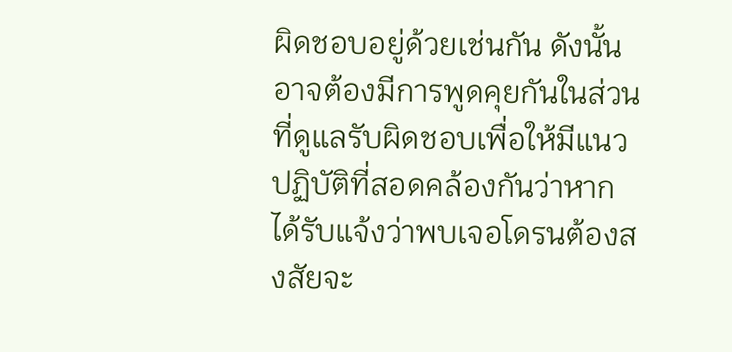ผิดชอบอยู่ด้วยเช่นกัน ดังนั้นอาจต้องมีการพูดคุยกันในส่วนที่ดูแลรับผิดชอบเพื่อให้มีแนวปฏิบัติที่สอดคล้องกันว่าหากได้รับแจ้งว่าพบเจอโดรนต้องสงสัยจะ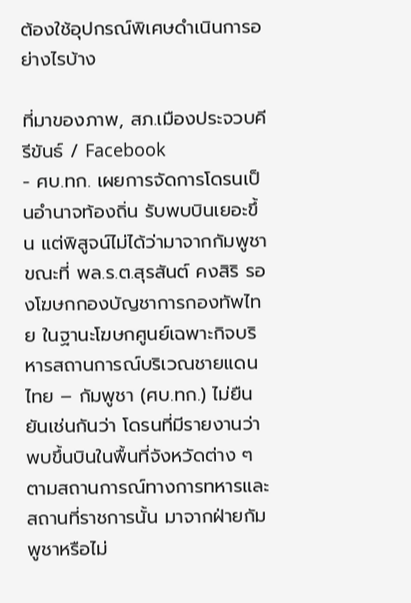ต้องใช้อุปกรณ์พิเศษดำเนินการอย่างไรบ้าง

ที่มาของภาพ, สภ.เมืองประจวบคีรีขันธ์ / Facebook
- ศบ.ทก. เผยการจัดการโดรนเป็นอำนาจท้องถิ่น รับพบบินเยอะขึ้น แต่พิสูจน์ไม่ได้ว่ามาจากกัมพูชา
ขณะที่ พล.ร.ต.สุรสันต์ คงสิริ รองโฆษกกองบัญชาการกองทัพไทย ในฐานะโฆษกศูนย์เฉพาะกิจบริหารสถานการณ์บริเวณชายแดนไทย – กัมพูชา (ศบ.ทก.) ไม่ยืนยันเช่นกันว่า โดรนที่มีรายงานว่าพบขึ้นบินในพื้นที่จังหวัดต่าง ๆ ตามสถานการณ์ทางการทหารและสถานที่ราชการนั้น มาจากฝ่ายกัมพูชาหรือไม่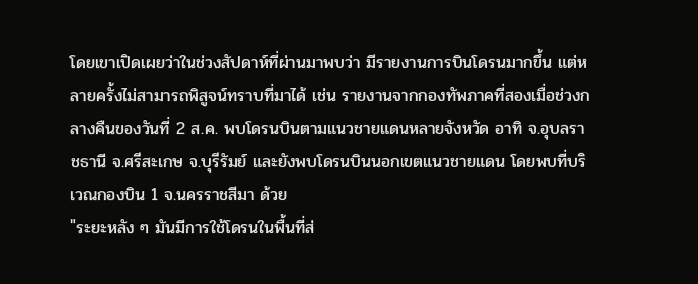โดยเขาเปิดเผยว่าในช่วงสัปดาห์ที่ผ่านมาพบว่า มีรายงานการบินโดรนมากขึ้น แต่หลายครั้งไม่สามารถพิสูจน์ทราบที่มาได้ เช่น รายงานจากกองทัพภาคที่สองเมื่อช่วงกลางคืนของวันที่ 2 ส.ค. พบโดรนบินตามแนวชายแดนหลายจังหวัด อาทิ จ.อุบลราชธานี จ.ศรีสะเกษ จ.บุรีรัมย์ และยังพบโดรนบินนอกเขตแนวชายแดน โดยพบที่บริเวณกองบิน 1 จ.นครราชสีมา ด้วย
"ระยะหลัง ๆ มันมีการใช้โดรนในพื้นที่ส่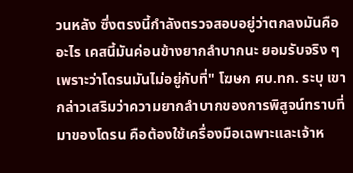วนหลัง ซึ่งตรงนี้กำลังตรวจสอบอยู่ว่าตกลงมันคืออะไร เคสนี้มันค่อนข้างยากลำบากนะ ยอมรับจริง ๆ เพราะว่าโดรนมันไม่อยู่กับที่" โฆษก ศบ.ทก. ระบุ เขากล่าวเสริมว่าความยากลำบากของการพิสูจน์ทราบที่มาของโดรน คือต้องใช้เครื่องมือเฉพาะและเจ้าห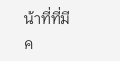น้าที่ที่มีค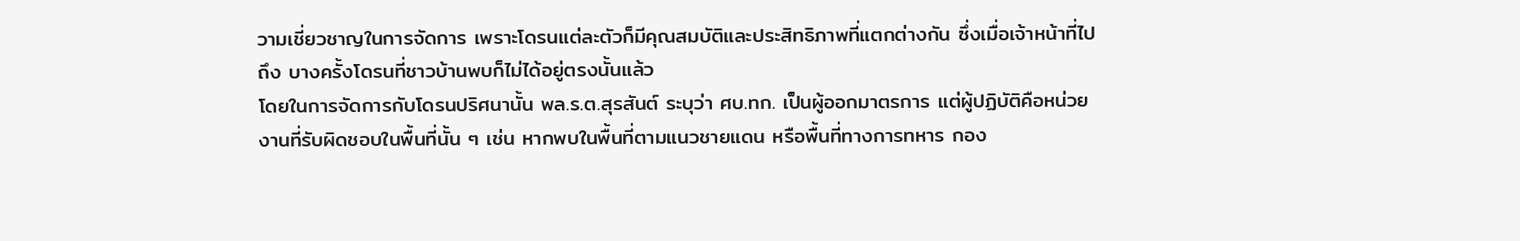วามเชี่ยวชาญในการจัดการ เพราะโดรนแต่ละตัวก็มีคุณสมบัติและประสิทธิภาพที่แตกต่างกัน ซึ่งเมื่อเจ้าหน้าที่ไปถึง บางครั้งโดรนที่ชาวบ้านพบก็ไม่ได้อยู่ตรงนั้นแล้ว
โดยในการจัดการกับโดรนปริศนานั้น พล.ร.ต.สุรสันต์ ระบุว่า ศบ.ทก. เป็นผู้ออกมาตรการ แต่ผู้ปฏิบัติคือหน่วยงานที่รับผิดชอบในพื้นที่นั้น ๆ เช่น หากพบในพื้นที่ตามแนวชายแดน หรือพื้นที่ทางการทหาร กอง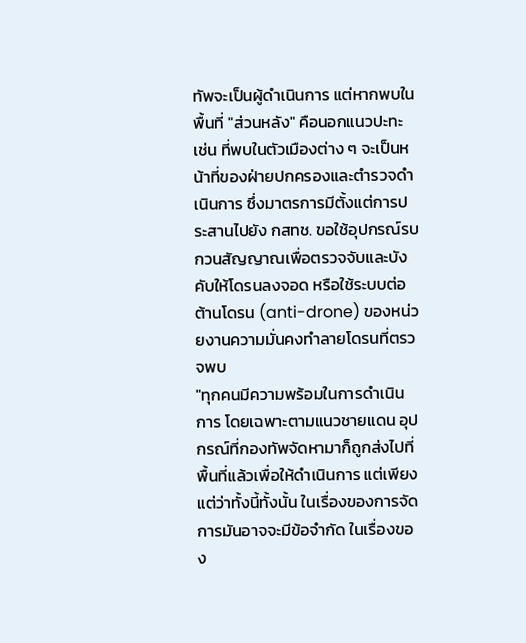ทัพจะเป็นผู้ดำเนินการ แต่หากพบในพื้นที่ "ส่วนหลัง" คือนอกแนวปะทะ เช่น ที่พบในตัวเมืองต่าง ๆ จะเป็นหน้าที่ของฝ่ายปกครองและตำรวจดำเนินการ ซึ่งมาตรการมีตั้งแต่การประสานไปยัง กสทช. ขอใช้อุปกรณ์รบกวนสัญญาณเพื่อตรวจจับและบังคับให้โดรนลงจอด หรือใช้ระบบต่อต้านโดรน (anti-drone) ของหน่วยงานความมั่นคงทำลายโดรนที่ตรวจพบ
"ทุกคนมีความพร้อมในการดำเนินการ โดยเฉพาะตามแนวชายแดน อุปกรณ์ที่กองทัพจัดหามาก็ถูกส่งไปที่พื้นที่แล้วเพื่อให้ดำเนินการ แต่เพียงแต่ว่าทั้งนี้ทั้งนั้น ในเรื่องของการจัดการมันอาจจะมีข้อจำกัด ในเรื่องของ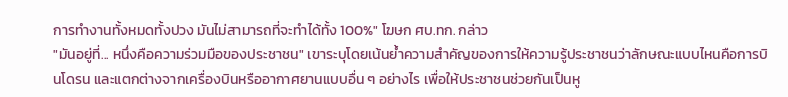การทำงานทั้งหมดทั้งปวง มันไม่สามารถที่จะทำได้ทั้ง 100%" โฆษก ศบ.ทก. กล่าว
"มันอยู่ที่... หนึ่งคือความร่วมมือของประชาชน" เขาระบุโดยเน้นย้ำความสำคัญของการให้ความรู้ประชาชนว่าลักษณะแบบไหนคือการบินโดรน และแตกต่างจากเครื่องบินหรืออากาศยานแบบอื่น ๆ อย่างไร เพื่อให้ประชาชนช่วยกันเป็นหู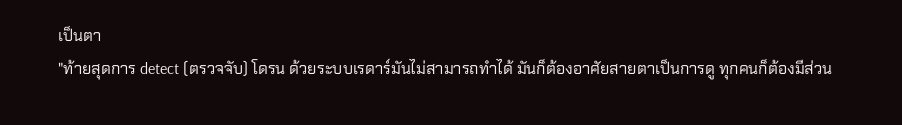เป็นตา
"ท้ายสุดการ detect (ตรวจจับ) โดรน ด้วยระบบเรดาร์มันไม่สามารถทำได้ มันก็ต้องอาศัยสายตาเป็นการดู ทุกคนก็ต้องมีส่วน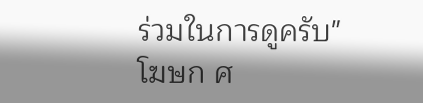ร่วมในการดูครับ" โฆษก ศ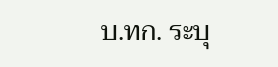บ.ทก. ระบุ